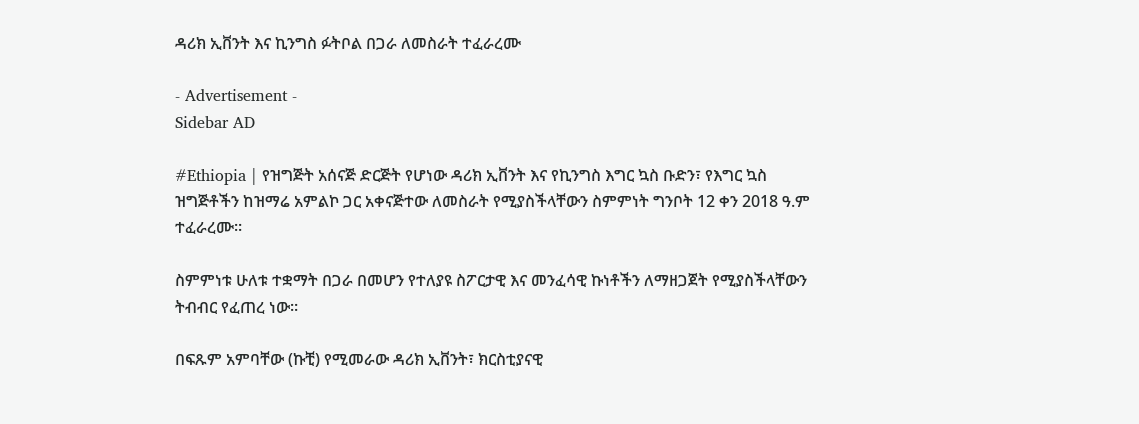ዳሪክ ኢቨንት እና ኪንግስ ፉትቦል በጋራ ለመስራት ተፈራረሙ

- Advertisement -
Sidebar AD

#Ethiopia | የዝግጅት አሰናጅ ድርጅት የሆነው ዳሪክ ኢቨንት እና የኪንግስ እግር ኳስ ቡድን፣ የእግር ኳስ ዝግጅቶችን ከዝማሬ አምልኮ ጋር አቀናጅተው ለመስራት የሚያስችላቸውን ስምምነት ግንቦት 12 ቀን 2018 ዓ.ም ተፈራረሙ።

ስምምነቱ ሁለቱ ተቋማት በጋራ በመሆን የተለያዩ ስፖርታዊ እና መንፈሳዊ ኩነቶችን ለማዘጋጀት የሚያስችላቸውን ትብብር የፈጠረ ነው።

በፍጹም አምባቸው (ኩቺ) የሚመራው ዳሪክ ኢቨንት፣ ክርስቲያናዊ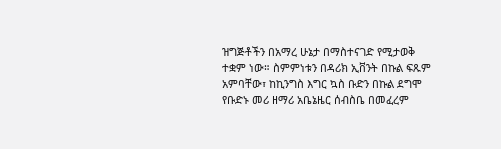ዝግጅቶችን በአማረ ሁኔታ በማስተናገድ የሚታወቅ ተቋም ነው። ስምምነቱን በዳሪክ ኢቨንት በኩል ፍጹም አምባቸው፣ ከኪንግስ እግር ኳስ ቡድን በኩል ደግሞ የቡድኑ መሪ ዘማሪ አቤኔዜር ሰብስቤ በመፈረም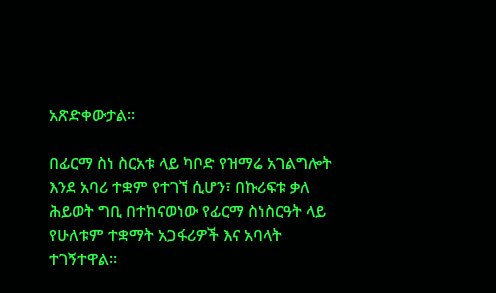አጽድቀውታል።

በፊርማ ስነ ስርአቱ ላይ ካቦድ የዝማሬ አገልግሎት እንደ አባሪ ተቋም የተገኘ ሲሆን፣ በኩሪፍቱ ቃለ ሕይወት ግቢ በተከናወነው የፊርማ ስነስርዓት ላይ የሁለቱም ተቋማት አጋፋሪዎች እና አባላት ተገኝተዋል።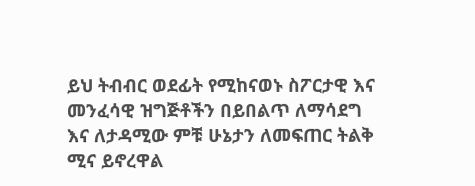ይህ ትብብር ወደፊት የሚከናወኑ ስፖርታዊ እና መንፈሳዊ ዝግጅቶችን በይበልጥ ለማሳደግ እና ለታዳሚው ምቹ ሁኔታን ለመፍጠር ትልቅ ሚና ይኖረዋል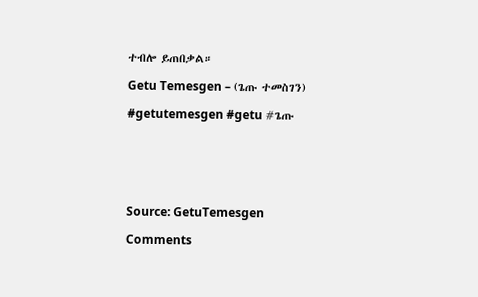ተብሎ ይጠበቃል።

Getu Temesgen – (ጌጡ ተመስገን)

#getutemesgen #getu #ጌጡ






Source: GetuTemesgen

Comments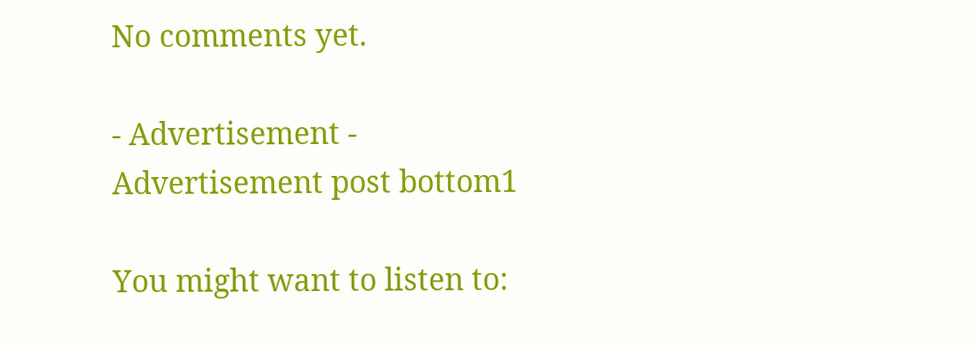No comments yet.

- Advertisement -
Advertisement post bottom1

You might want to listen to: